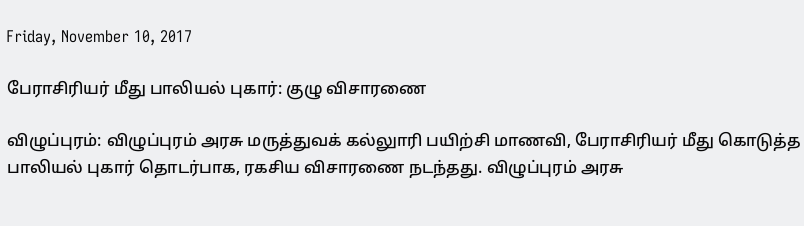Friday, November 10, 2017

பேராசிரியர் மீது பாலியல் புகார்: குழு விசாரணை

விழுப்புரம்: விழுப்புரம் அரசு மருத்துவக் கல்லுாரி பயிற்சி மாணவி, பேராசிரியர் மீது கொடுத்த பாலியல் புகார் தொடர்பாக, ரகசிய விசாரணை நடந்தது. விழுப்புரம் அரசு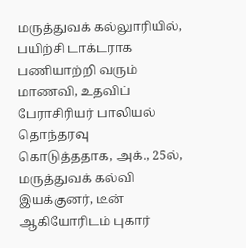மருத்துவக் கல்லுாரியில், பயிற்சி டாக்டராக பணியாற்றி வரும் மாணவி, உதவிப் பேராசிரியர் பாலியல் தொந்தரவு கொடுத்ததாக, அக்., 25ல், மருத்துவக் கல்வி இயக்குனர், டீன் ஆகியோரிடம் புகார்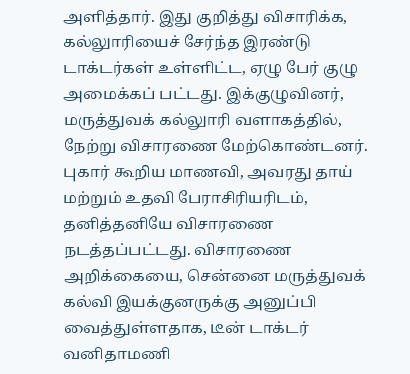அளித்தார். இது குறித்து விசாரிக்க, கல்லுாரியைச் சேர்ந்த இரண்டு டாக்டர்கள் உள்ளிட்ட, ஏழு பேர் குழு அமைக்கப் பட்டது. இக்குழுவினர், மருத்துவக் கல்லுாரி வளாகத்தில், நேற்று விசாரணை மேற்கொண்டனர். புகார் கூறிய மாணவி, அவரது தாய் மற்றும் உதவி பேராசிரியரிடம், தனித்தனியே விசாரணை நடத்தப்பட்டது. விசாரணை அறிக்கையை, சென்னை மருத்துவக் கல்வி இயக்குனருக்கு அனுப்பி வைத்துள்ளதாக, டீன் டாக்டர் வனிதாமணி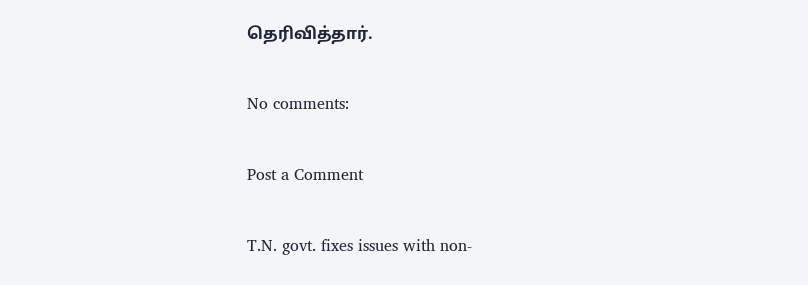தெரிவித்தார்.

No comments:

Post a Comment

T.N. govt. fixes issues with non-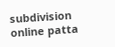subdivision online patta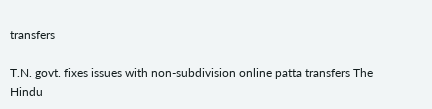transfers

T.N. govt. fixes issues with non-subdivision online patta transfers The Hindu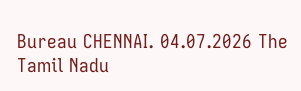Bureau CHENNAI. 04.07.2026 The Tamil Nadu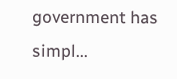government has simpl...